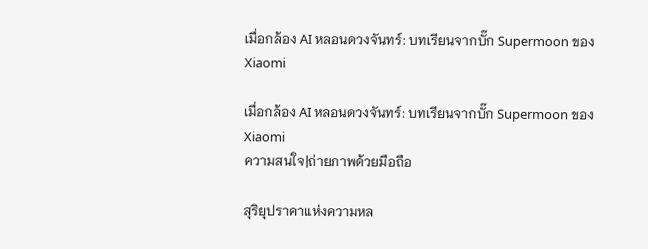เมื่อกล้อง AI หลอนดวงจันทร์: บทเรียนจากบั๊ก Supermoon ของ Xiaomi

เมื่อกล้อง AI หลอนดวงจันทร์: บทเรียนจากบั๊ก Supermoon ของ Xiaomi
ความสนใจ|ถ่ายภาพด้วยมือถือ

สุริยุปราคาแห่งความหล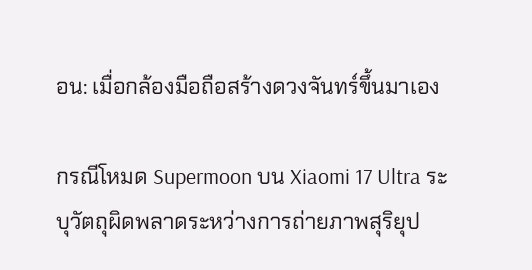อน: เมื่อกล้องมือถือสร้างดวงจันทร์ขึ้นมาเอง

กรณีโหมด Supermoon บน Xiaomi 17 Ultra ระบุวัตถุผิดพลาดระหว่างการถ่ายภาพสุริยุป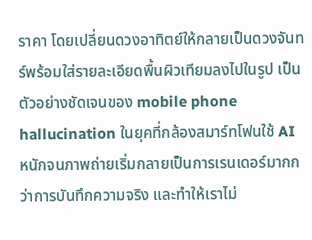ราคา โดยเปลี่ยนดวงอาทิตย์ให้กลายเป็นดวงจันทร์พร้อมใส่รายละเอียดพื้นผิวเทียมลงไปในรูป เป็นตัวอย่างชัดเจนของ mobile phone hallucination ในยุคที่กล้องสมาร์ทโฟนใช้ AI หนักจนภาพถ่ายเริ่มกลายเป็นการเรนเดอร์มากกว่าการบันทึกความจริง และทำให้เราไม่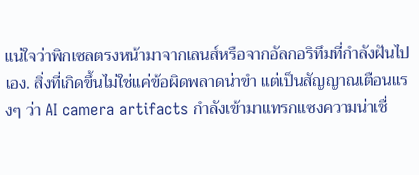แน่ใจว่าพิกเซลตรงหน้ามาจากเลนส์หรือจากอัลกอริทึมที่กำลังฝันไปเอง. สิ่งที่เกิดขึ้นไม่ใช่แค่ข้อผิดพลาดน่าขำ แต่เป็นสัญญาณเตือนแรงๆ ว่า AI camera artifacts กำลังเข้ามาแทรกแซงความน่าเชื่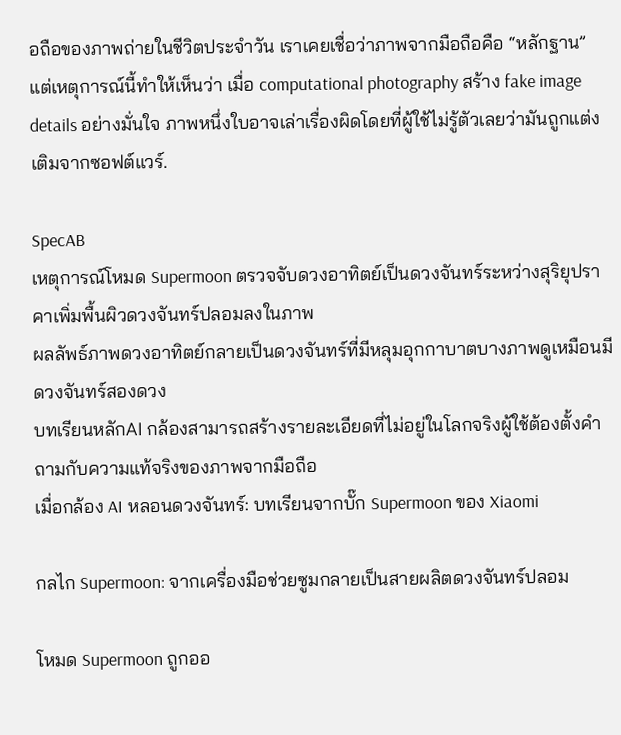อถือของภาพถ่ายในชีวิตประจำวัน เราเคยเชื่อว่าภาพจากมือถือคือ “หลักฐาน” แต่เหตุการณ์นี้ทำให้เห็นว่า เมื่อ computational photography สร้าง fake image details อย่างมั่นใจ ภาพหนึ่งใบอาจเล่าเรื่องผิดโดยที่ผู้ใช้ไม่รู้ตัวเลยว่ามันถูกแต่งเติมจากซอฟต์แวร์.

SpecAB
เหตุการณ์โหมด Supermoon ตรวจจับดวงอาทิตย์เป็นดวงจันทร์ระหว่างสุริยุปราคาเพิ่มพื้นผิวดวงจันทร์ปลอมลงในภาพ
ผลลัพธ์ภาพดวงอาทิตย์กลายเป็นดวงจันทร์ที่มีหลุมอุกกาบาตบางภาพดูเหมือนมีดวงจันทร์สองดวง
บทเรียนหลักAI กล้องสามารถสร้างรายละเอียดที่ไม่อยู่ในโลกจริงผู้ใช้ต้องตั้งคำถามกับความแท้จริงของภาพจากมือถือ
เมื่อกล้อง AI หลอนดวงจันทร์: บทเรียนจากบั๊ก Supermoon ของ Xiaomi

กลไก Supermoon: จากเครื่องมือช่วยซูมกลายเป็นสายผลิตดวงจันทร์ปลอม

โหมด Supermoon ถูกออ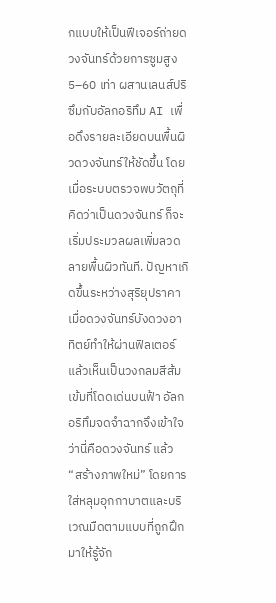กแบบให้เป็นฟีเจอร์ถ่ายดวงจันทร์ด้วยการซูมสูง 5–60 เท่า ผสานเลนส์ปริซึมกับอัลกอริทึม AI เพื่อดึงรายละเอียดบนพื้นผิวดวงจันทร์ให้ชัดขึ้น โดยเมื่อระบบตรวจพบวัตถุที่คิดว่าเป็นดวงจันทร์ ก็จะเริ่มประมวลผลเพิ่มลวดลายพื้นผิวทันที. ปัญหาเกิดขึ้นระหว่างสุริยุปราคา เมื่อดวงจันทร์บังดวงอาทิตย์ทำให้ผ่านฟิลเตอร์แล้วเห็นเป็นวงกลมสีส้มเข้มที่โดดเด่นบนฟ้า อัลกอริทึมจดจำฉากจึงเข้าใจว่านี่คือดวงจันทร์ แล้ว “สร้างภาพใหม่” โดยการใส่หลุมอุกกาบาตและบริเวณมืดตามแบบที่ถูกฝึกมาให้รู้จัก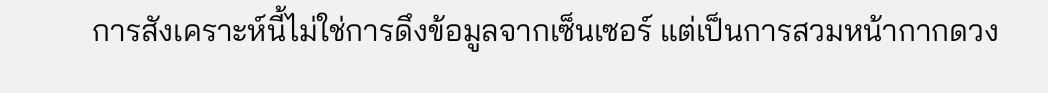การสังเคราะห์นี้ไม่ใช่การดึงข้อมูลจากเซ็นเซอร์ แต่เป็นการสวมหน้ากากดวง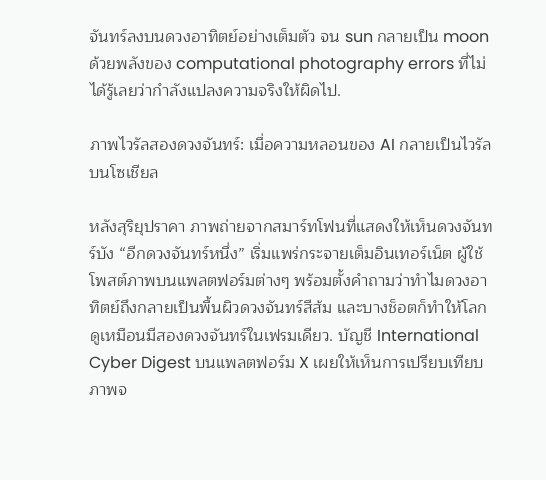จันทร์ลงบนดวงอาทิตย์อย่างเต็มตัว จน sun กลายเป็น moon ด้วยพลังของ computational photography errors ที่ไม่ได้รู้เลยว่ากำลังแปลงความจริงให้ผิดไป.

ภาพไวรัลสองดวงจันทร์: เมื่อความหลอนของ AI กลายเป็นไวรัลบนโซเชียล

หลังสุริยุปราคา ภาพถ่ายจากสมาร์ทโฟนที่แสดงให้เห็นดวงจันทร์บัง “อีกดวงจันทร์หนึ่ง” เริ่มแพร่กระจายเต็มอินเทอร์เน็ต ผู้ใช้โพสต์ภาพบนแพลตฟอร์มต่างๆ พร้อมตั้งคำถามว่าทำไมดวงอาทิตย์ถึงกลายเป็นพื้นผิวดวงจันทร์สีส้ม และบางช็อตก็ทำให้โลกดูเหมือนมีสองดวงจันทร์ในเฟรมเดียว. บัญชี International Cyber Digest บนแพลตฟอร์ม X เผยให้เห็นการเปรียบเทียบภาพจ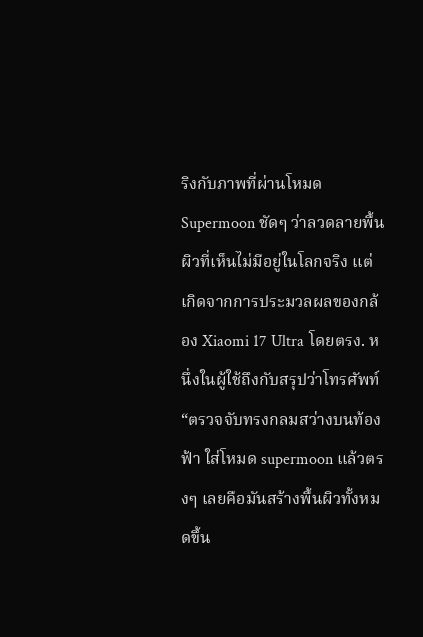ริงกับภาพที่ผ่านโหมด Supermoon ชัดๆ ว่าลวดลายพื้นผิวที่เห็นไม่มีอยู่ในโลกจริง แต่เกิดจากการประมวลผลของกล้อง Xiaomi 17 Ultra โดยตรง. หนึ่งในผู้ใช้ถึงกับสรุปว่าโทรศัพท์ “ตรวจจับทรงกลมสว่างบนท้องฟ้า ใส่โหมด supermoon แล้วตรงๆ เลยคือมันสร้างพื้นผิวทั้งหมดขึ้น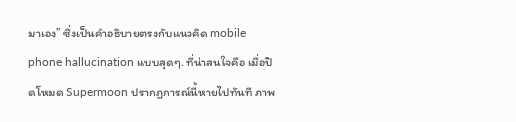มาเอง” ซึ่งเป็นคำอธิบายตรงกับแนวคิด mobile phone hallucination แบบสุดๆ. ที่น่าสนใจคือ เมื่อปิดโหมด Supermoon ปรากฏการณ์นี้หายไปทันที ภาพ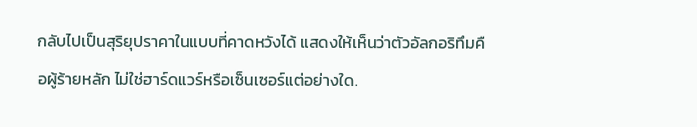กลับไปเป็นสุริยุปราคาในแบบที่คาดหวังได้ แสดงให้เห็นว่าตัวอัลกอริทึมคือผู้ร้ายหลัก ไม่ใช่ฮาร์ดแวร์หรือเซ็นเซอร์แต่อย่างใด.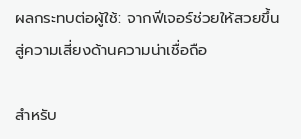ผลกระทบต่อผู้ใช้: จากฟีเจอร์ช่วยให้สวยขึ้นสู่ความเสี่ยงด้านความน่าเชื่อถือ

สำหรับ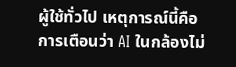ผู้ใช้ทั่วไป เหตุการณ์นี้คือการเตือนว่า AI ในกล้องไม่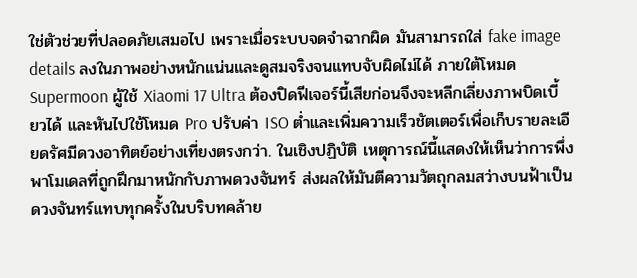ใช่ตัวช่วยที่ปลอดภัยเสมอไป เพราะเมื่อระบบจดจำฉากผิด มันสามารถใส่ fake image details ลงในภาพอย่างหนักแน่นและดูสมจริงจนแทบจับผิดไม่ได้ ภายใต้โหมด Supermoon ผู้ใช้ Xiaomi 17 Ultra ต้องปิดฟีเจอร์นี้เสียก่อนจึงจะหลีกเลี่ยงภาพบิดเบี้ยวได้ และหันไปใช้โหมด Pro ปรับค่า ISO ต่ำและเพิ่มความเร็วชัตเตอร์เพื่อเก็บรายละเอียดรัศมีดวงอาทิตย์อย่างเที่ยงตรงกว่า. ในเชิงปฏิบัติ เหตุการณ์นี้แสดงให้เห็นว่าการพึ่งพาโมเดลที่ถูกฝึกมาหนักกับภาพดวงจันทร์ ส่งผลให้มันตีความวัตถุกลมสว่างบนฟ้าเป็นดวงจันทร์แทบทุกครั้งในบริบทคล้าย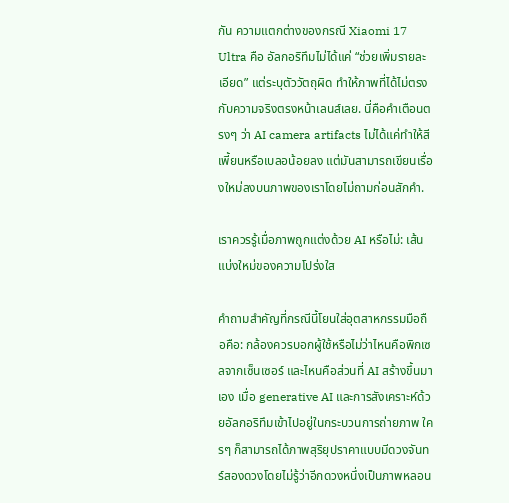กัน ความแตกต่างของกรณี Xiaomi 17 Ultra คือ อัลกอริทึมไม่ได้แค่ “ช่วยเพิ่มรายละเอียด” แต่ระบุตัววัตถุผิด ทำให้ภาพที่ได้ไม่ตรงกับความจริงตรงหน้าเลนส์เลย. นี่คือคำเตือนตรงๆ ว่า AI camera artifacts ไม่ได้แค่ทำให้สีเพี้ยนหรือเบลอน้อยลง แต่มันสามารถเขียนเรื่องใหม่ลงบนภาพของเราโดยไม่ถามก่อนสักคำ.

เราควรรู้เมื่อภาพถูกแต่งด้วย AI หรือไม่: เส้นแบ่งใหม่ของความโปร่งใส

คำถามสำคัญที่กรณีนี้โยนใส่อุตสาหกรรมมือถือคือ: กล้องควรบอกผู้ใช้หรือไม่ว่าไหนคือพิกเซลจากเซ็นเซอร์ และไหนคือส่วนที่ AI สร้างขึ้นมาเอง เมื่อ generative AI และการสังเคราะห์ด้วยอัลกอริทึมเข้าไปอยู่ในกระบวนการถ่ายภาพ ใครๆ ก็สามารถได้ภาพสุริยุปราคาแบบมีดวงจันทร์สองดวงโดยไม่รู้ว่าอีกดวงหนึ่งเป็นภาพหลอน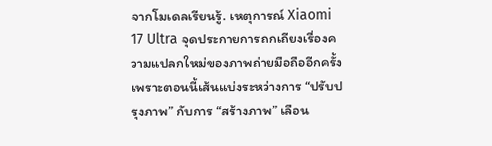จากโมเดลเรียนรู้. เหตุการณ์ Xiaomi 17 Ultra จุดประกายการถกเถียงเรื่องความแปลกใหม่ของภาพถ่ายมือถืออีกครั้ง เพราะตอนนี้เส้นแบ่งระหว่างการ “ปรับปรุงภาพ” กับการ “สร้างภาพ” เลือน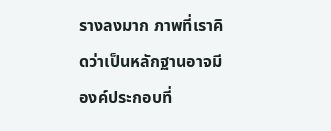รางลงมาก ภาพที่เราคิดว่าเป็นหลักฐานอาจมีองค์ประกอบที่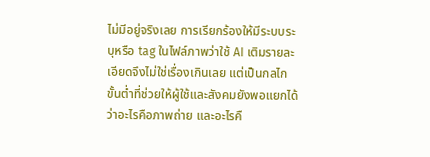ไม่มีอยู่จริงเลย การเรียกร้องให้มีระบบระบุหรือ tag ในไฟล์ภาพว่าใช้ AI เติมรายละเอียดจึงไม่ใช่เรื่องเกินเลย แต่เป็นกลไกขั้นต่ำที่ช่วยให้ผู้ใช้และสังคมยังพอแยกได้ว่าอะไรคือภาพถ่าย และอะไรคื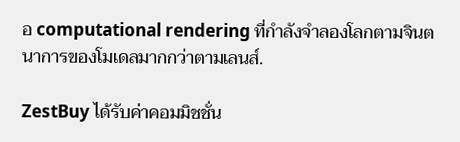อ computational rendering ที่กำลังจำลองโลกตามจินตนาการของโมเดลมากกว่าตามเลนส์.

ZestBuy ได้รับค่าคอมมิชชั่น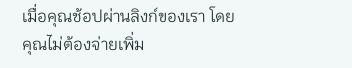เมื่อคุณช้อปผ่านลิงก์ของเรา โดยคุณไม่ต้องจ่ายเพิ่ม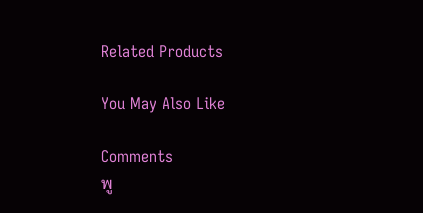Related Products

You May Also Like

Comments
พู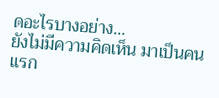ดอะไรบางอย่าง...
ยังไม่มีความคิดเห็น มาเป็นคนแรก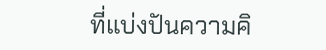ที่แบ่งปันความคิ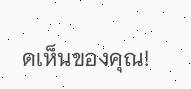ดเห็นของคุณ!